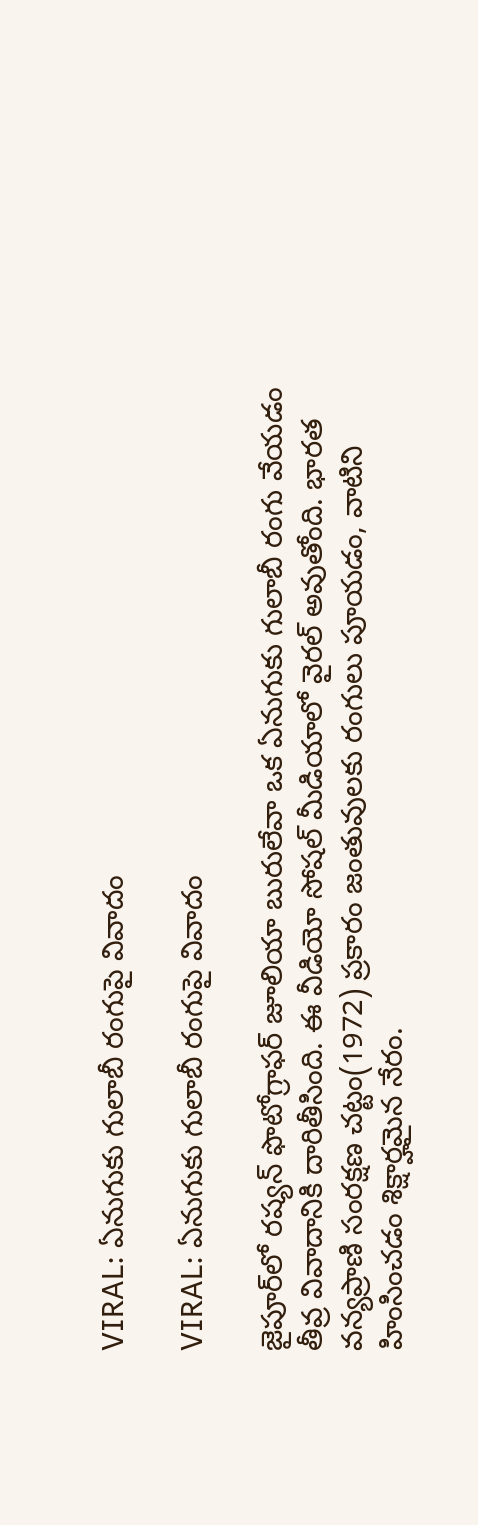VIRAL: ఏనుగుకు గులాబీ రంగుపై వివాదం

VIRAL: ఏనుగుకు గులాబీ రంగుపై వివాదం

జైపూర్‌లో రష్యన్ ఫొటోగ్రాఫర్ జూలియా బురులేవా ఒక ఏనుగుకు గులాబీ రంగు వేయడం తీవ్ర వివాదానికి దారితీసింది. ఈ వీడియో సోషల్ మీడియాలో వైరల్ అవుతోంది. భారత వన్యప్రాణి సంరక్షణ చట్టం(1972) ప్రకారం జంతువులకు రంగులు పూయడం, వాటిని హింసించడం శిక్షార్హమైన నేరం.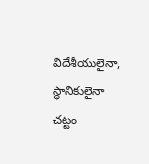విదేశీయులైనా, స్థానికులైనా చట్టం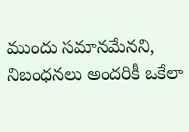ముందు సమానమేనని, నిబంధనలు అందరికీ ఒకేలా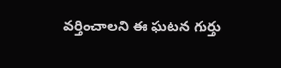వర్తించాలని ఈ ఘటన గుర్తు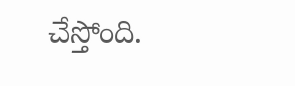చేస్తోంది.